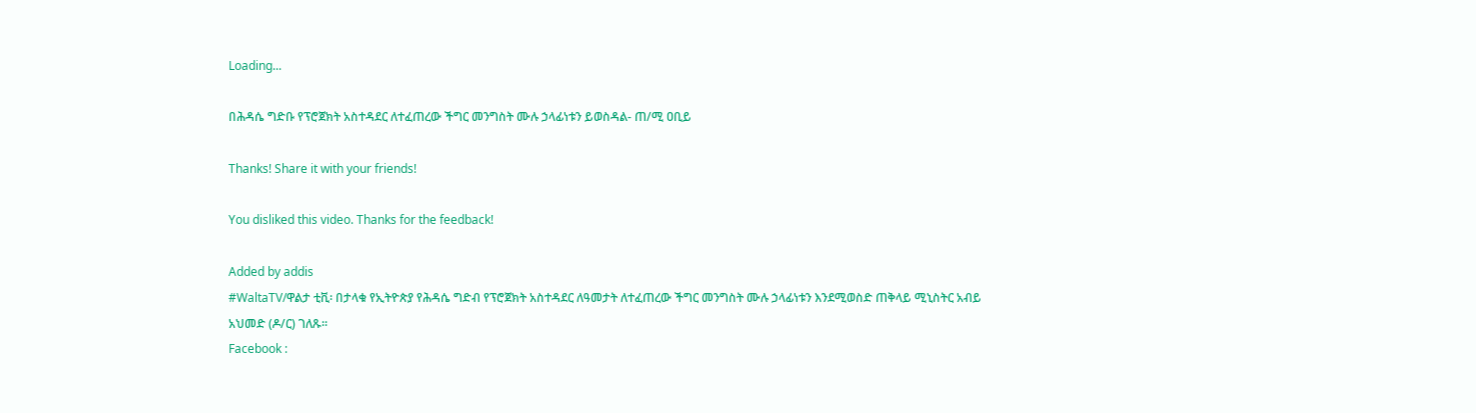Loading...

በሕዳሴ ግድቡ የፕሮጀክት አስተዳደር ለተፈጠረው ችግር መንግስት ሙሉ ኃላፊነቱን ይወስዳል- ጠ/ሚ ዐቢይ

Thanks! Share it with your friends!

You disliked this video. Thanks for the feedback!

Added by addis
#WaltaTV/ዋልታ ቲቪ፡ በታላቁ የኢትዮጵያ የሕዳሴ ግድብ የፕሮጀክት አስተዳደር ለዓመታት ለተፈጠረው ችግር መንግስት ሙሉ ኃላፊነቱን እንደሚወስድ ጠቅላይ ሚኒስትር አብይ አህመድ (ዶ/ር) ገለጹ፡፡
Facebook :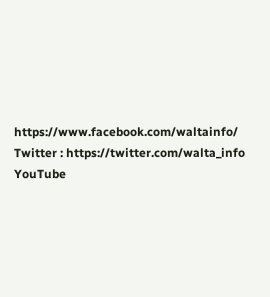https://www.facebook.com/waltainfo/
Twitter : https://twitter.com/walta_info
YouTube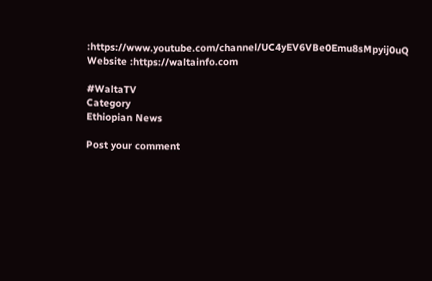:https://www.youtube.com/channel/UC4yEV6VBe0Emu8sMpyij0uQ
Website :https://waltainfo.com

#WaltaTV
Category
Ethiopian News

Post your comment